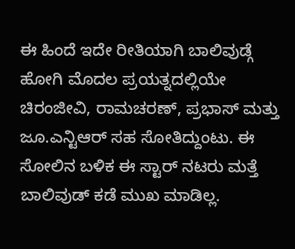ಈ ಹಿಂದೆ ಇದೇ ರೀತಿಯಾಗಿ ಬಾಲಿವುಡ್ಗೆ ಹೋಗಿ ಮೊದಲ ಪ್ರಯತ್ನದಲ್ಲಿಯೇ ಚಿರಂಜೀವಿ, ರಾಮಚರಣ್, ಪ್ರಭಾಸ್ ಮತ್ತು ಜೂ.ಎನ್ಟಿಆರ್ ಸಹ ಸೋತಿದ್ದುಂಟು. ಈ ಸೋಲಿನ ಬಳಿಕ ಈ ಸ್ಟಾರ್ ನಟರು ಮತ್ತೆ ಬಾಲಿವುಡ್ ಕಡೆ ಮುಖ ಮಾಡಿಲ್ಲ.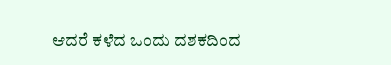ಆದರೆ ಕಳೆದ ಒಂದು ದಶಕದಿಂದ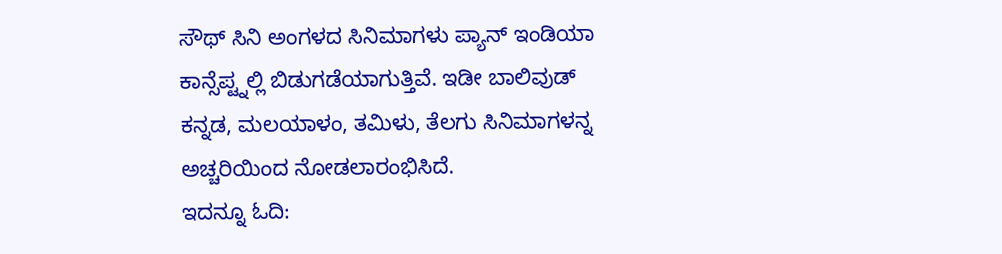ಸೌಥ್ ಸಿನಿ ಅಂಗಳದ ಸಿನಿಮಾಗಳು ಪ್ಯಾನ್ ಇಂಡಿಯಾ ಕಾನ್ಸೆಪ್ಟ್ನಲ್ಲಿ ಬಿಡುಗಡೆಯಾಗುತ್ತಿವೆ. ಇಡೀ ಬಾಲಿವುಡ್ ಕನ್ನಡ, ಮಲಯಾಳಂ, ತಮಿಳು, ತೆಲಗು ಸಿನಿಮಾಗಳನ್ನ ಅಚ್ಚರಿಯಿಂದ ನೋಡಲಾರಂಭಿಸಿದೆ.
ಇದನ್ನೂ ಓದಿ: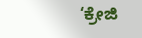‘ಕ್ರೇಜಿ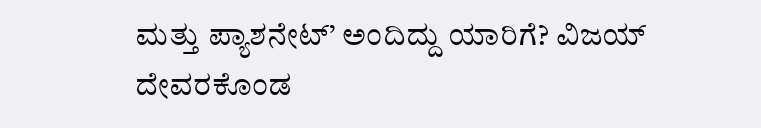ಮತ್ತು ಪ್ಯಾಶನೇಟ್’ ಅಂದಿದ್ದು ಯಾರಿಗೆ? ವಿಜಯ್ ದೇವರಕೊಂಡ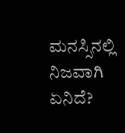ಮನಸ್ಸಿನಲ್ಲಿ ನಿಜವಾಗಿ ಏನಿದೆ?